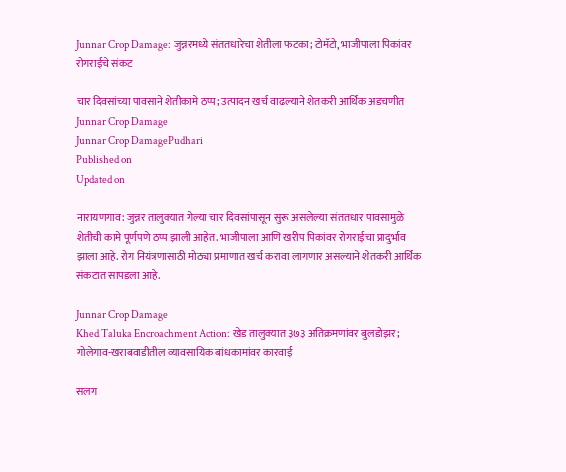Junnar Crop Damage: जुन्नरमध्ये संततधारेचा शेतीला फटका; टोमॅटो, भाजीपाला पिकांवर रोगराईचे संकट

चार दिवसांच्या पावसाने शेतीकामे ठप्प; उत्पादन खर्च वाढल्याने शेतकरी आर्थिक अडचणीत
Junnar Crop Damage
Junnar Crop DamagePudhari
Published on
Updated on

नारायणगाव: जुन्नर तालुक्यात गेल्या चार दिवसांपासून सुरू असलेल्या संततधार पावसामुळे शेतीची कामे पूर्णपणे ठप्प झाली आहेत. भाजीपाला आणि खरीप पिकांवर रोगराईचा प्रादुर्भाव झाला आहे. रोग नियंत्रणासाठी मोठ्या प्रमाणात खर्च करावा लागणार असल्याने शेतकरी आर्थिक संकटात सापडला आहे.

Junnar Crop Damage
Khed Taluka Encroachment Action: खेड तालुक्यात ३७३ अतिक्रमणांवर बुलडोझर; गोलेगाव-खराबवाडीतील व्यावसायिक बांधकामांवर कारवाई

सलग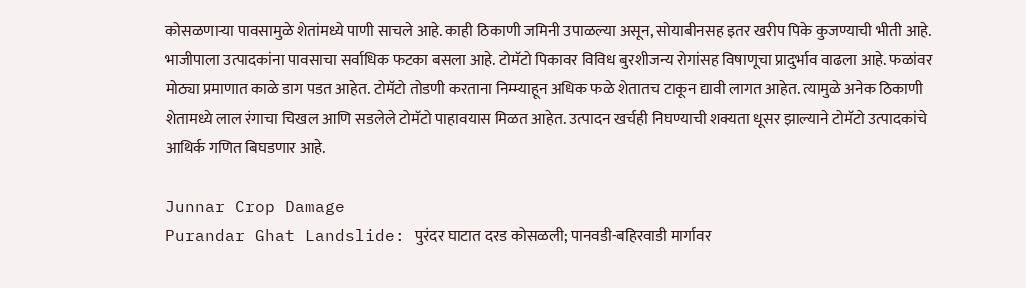कोसळणाऱ्या पावसामुळे शेतांमध्ये पाणी साचले आहे. काही ठिकाणी जमिनी उपाळल्या असून, सोयाबीनसह इतर खरीप पिके कुजण्याची भीती आहे. भाजीपाला उत्पादकांना पावसाचा सर्वाधिक फटका बसला आहे. टोमॅटो पिकावर विविध बुरशीजन्य रोगांसह विषाणूचा प्रादुर्भाव वाढला आहे. फळांवर मोठ्या प्रमाणात काळे डाग पडत आहेत. टोमॅटो तोडणी करताना निम्म्याहून अधिक फळे शेतातच टाकून द्यावी लागत आहेत. त्यामुळे अनेक ठिकाणी शेतामध्ये लाल रंगाचा चिखल आणि सडलेले टोमॅटो पाहावयास मिळत आहेत. उत्पादन खर्चही निघण्याची शक्यता धूसर झाल्याने टोमॅटो उत्पादकांचे आथिर्क गणित बिघडणार आहे.

Junnar Crop Damage
Purandar Ghat Landslide: पुरंदर घाटात दरड कोसळली; पानवडी-बहिरवाडी मार्गावर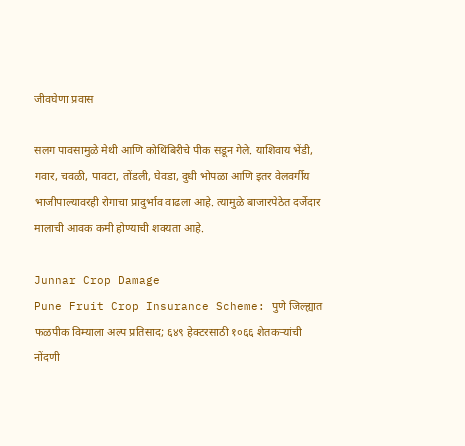जीवघेणा प्रवास

सलग पावसामुळे मेथी आणि कोथिंबिरीचे पीक सडून गेले. याशिवाय भेंडी, गवार, चवळी, पावटा, तोंडली, घेवडा, दुधी भोपळा आणि इतर वेलवर्गीय भाजीपाल्यावरही रोगाचा प्रादुर्भाव वाढला आहे. त्यामुळे बाजारपेठेत दर्जेदार मालाची आवक कमी होण्याची शक्यता आहे.

Junnar Crop Damage
Pune Fruit Crop Insurance Scheme: पुणे जिल्ह्यात फळपीक विम्याला अल्प प्रतिसाद; ६४९ हेक्टरसाठी १०६६ शेतकऱ्यांची नोंदणी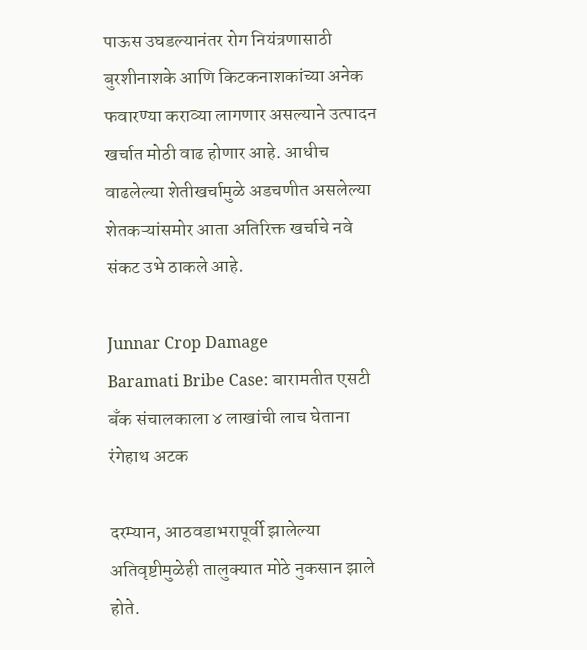पाऊस उघडल्यानंतर रोग नियंत्रणासाठी बुरशीनाशके आणि किटकनाशकांच्या अनेक फवारण्या कराव्या लागणार असल्याने उत्पादन खर्चात मोठी वाढ होणार आहे. आधीच वाढलेल्या शेतीखर्चामुळे अडचणीत असलेल्या शेतकऱ्यांसमोर आता अतिरिक्त खर्चाचे नवे संकट उभे ठाकले आहे.

Junnar Crop Damage
Baramati Bribe Case: बारामतीत एसटी बँक संचालकाला ४ लाखांची लाच घेताना रंगेहाथ अटक

दरम्यान, आठवडाभरापूर्वी झालेल्या अतिवृष्टीमुळेही तालुक्यात मोठे नुकसान झाले होते.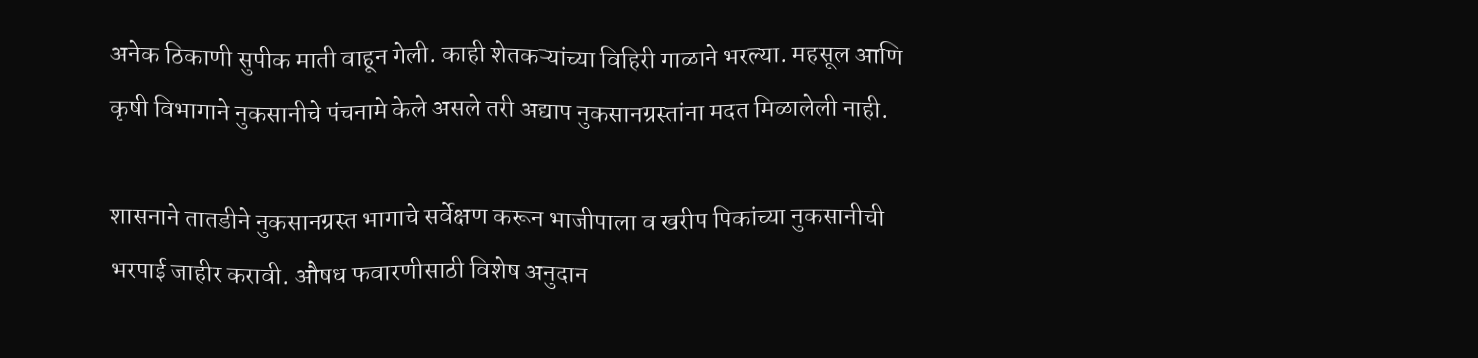अनेक ठिकाणी सुपीक माती वाहून गेली. काही शेतकऱ्यांच्या विहिरी गाळाने भरल्या. महसूल आणि कृषी विभागाने नुकसानीचे पंचनामे केले असले तरी अद्याप नुकसानग्रस्तांना मदत मिळालेली नाही.

शासनाने तातडीने नुकसानग्रस्त भागाचे सर्वेक्षण करून भाजीपाला व खरीप पिकांच्या नुकसानीची भरपाई जाहीर करावी. औषध फवारणीसाठी विशेष अनुदान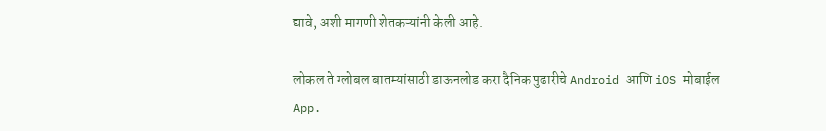द्यावे, अशी मागणी शेतकऱ्यांनी केली आहे.

लोकल ते ग्लोबल बातम्यांसाठी डाऊनलोड करा दैनिक पुढारीचे Android आणि iOS मोबाईल App.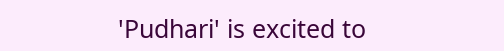'Pudhari' is excited to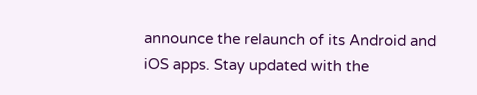announce the relaunch of its Android and iOS apps. Stay updated with the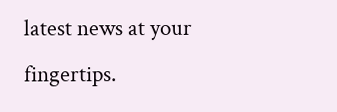latest news at your fingertips.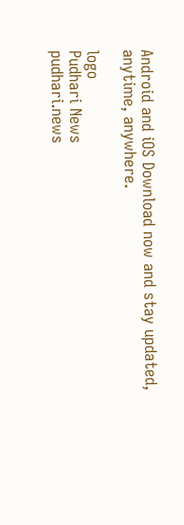Android and iOS Download now and stay updated, anytime, anywhere.

logo
Pudhari News
pudhari.news